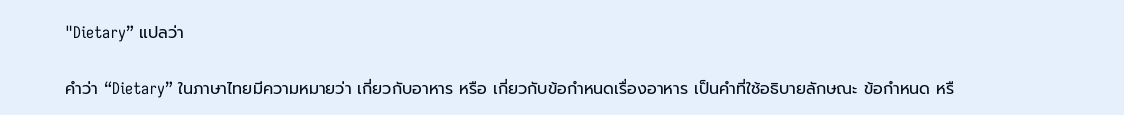"Dietary” แปลว่า

คำว่า “Dietary” ในภาษาไทยมีความหมายว่า เกี่ยวกับอาหาร หรือ เกี่ยวกับข้อกำหนดเรื่องอาหาร เป็นคำที่ใช้อธิบายลักษณะ ข้อกำหนด หรื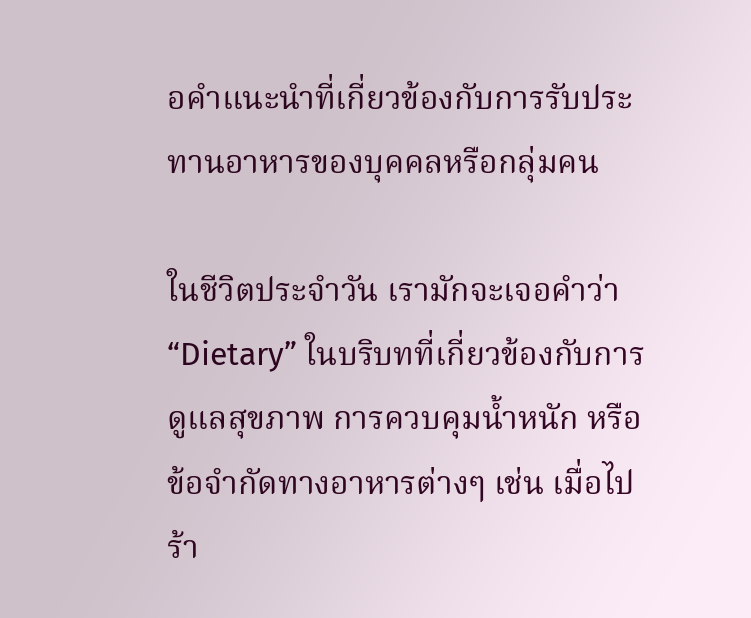อคำแนะนำที่เกี่ยวข้องกับการรับประทานอาหารของบุคคลหรือกลุ่มคน

ในชีวิตประจำวัน เรามักจะเจอคำว่า “Dietary” ในบริบทที่เกี่ยวข้องกับการดูแลสุขภาพ การควบคุมน้ำหนัก หรือข้อจำกัดทางอาหารต่างๆ เช่น เมื่อไปร้า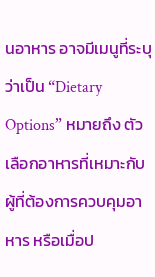นอาหาร อาจมีเมนูที่ระบุว่าเป็น “Dietary Options” หมายถึง ตัวเลือกอาหารที่เหมาะกับผู้ที่ต้องการควบคุมอาหาร หรือเมื่อป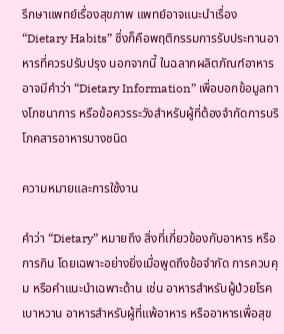รึกษาแพทย์เรื่องสุขภาพ แพทย์อาจแนะนำเรื่อง “Dietary Habits” ซึ่งก็คือพฤติกรรมการรับประทานอาหารที่ควรปรับปรุง นอกจากนี้ ในฉลากผลิตภัณฑ์อาหาร อาจมีคำว่า “Dietary Information” เพื่อบอกข้อมูลทางโภชนาการ หรือข้อควรระวังสำหรับผู้ที่ต้องจำกัดการบริโภคสารอาหารบางชนิด

ความหมายและการใช้งาน

คำว่า “Dietary” หมายถึง สิ่งที่เกี่ยวข้องกับอาหาร หรือการกิน โดยเฉพาะอย่างยิ่งเมื่อพูดถึงข้อจำกัด การควบคุม หรือคำแนะนำเฉพาะด้าน เช่น อาหารสำหรับผู้ป่วยโรคเบาหวาน อาหารสำหรับผู้ที่แพ้อาหาร หรืออาหารเพื่อสุข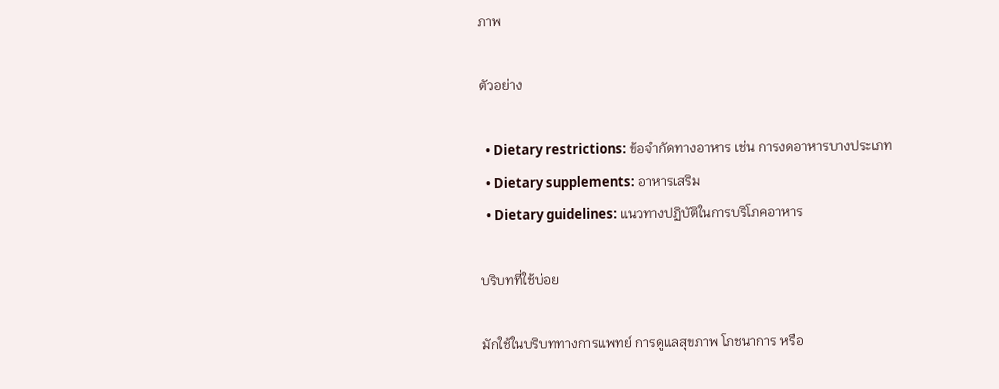ภาพ

ตัวอย่าง

  • Dietary restrictions: ข้อจำกัดทางอาหาร เช่น การงดอาหารบางประเภท
  • Dietary supplements: อาหารเสริม
  • Dietary guidelines: แนวทางปฏิบัติในการบริโภคอาหาร

บริบทที่ใช้บ่อย

มักใช้ในบริบททางการแพทย์ การดูแลสุขภาพ โภชนาการ หรือ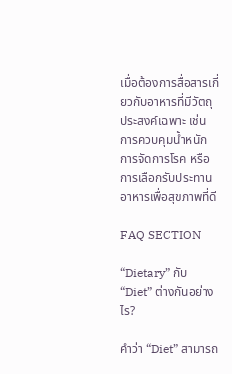เมื่อต้องการสื่อสารเกี่ยวกับอาหารที่มีวัตถุประสงค์เฉพาะ เช่น การควบคุมน้ำหนัก การจัดการโรค หรือการเลือกรับประทานอาหารเพื่อสุขภาพที่ดี

FAQ SECTION

“Dietary” กับ “Diet” ต่างกันอย่างไร?

คำว่า “Diet” สามารถ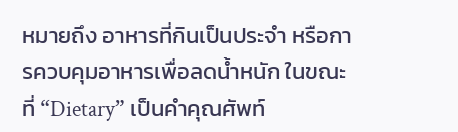หมายถึง อาหารที่กินเป็นประจำ หรือการควบคุมอาหารเพื่อลดน้ำหนัก ในขณะที่ “Dietary” เป็นคำคุณศัพท์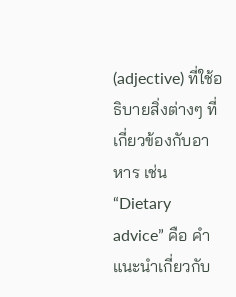(adjective) ที่ใช้อธิบายสิ่งต่างๆ ที่เกี่ยวข้องกับอาหาร เช่น “Dietary advice” คือ คำแนะนำเกี่ยวกับ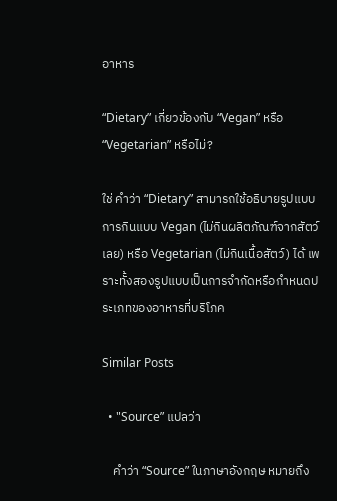อาหาร

“Dietary” เกี่ยวข้องกับ “Vegan” หรือ “Vegetarian” หรือไม่?

ใช่ คำว่า “Dietary” สามารถใช้อธิบายรูปแบบการกินแบบ Vegan (ไม่กินผลิตภัณฑ์จากสัตว์เลย) หรือ Vegetarian (ไม่กินเนื้อสัตว์) ได้ เพราะทั้งสองรูปแบบเป็นการจำกัดหรือกำหนดประเภทของอาหารที่บริโภค

Similar Posts

  • "Source” แปลว่า

    คำว่า “Source” ในภาษาอังกฤษ หมายถึง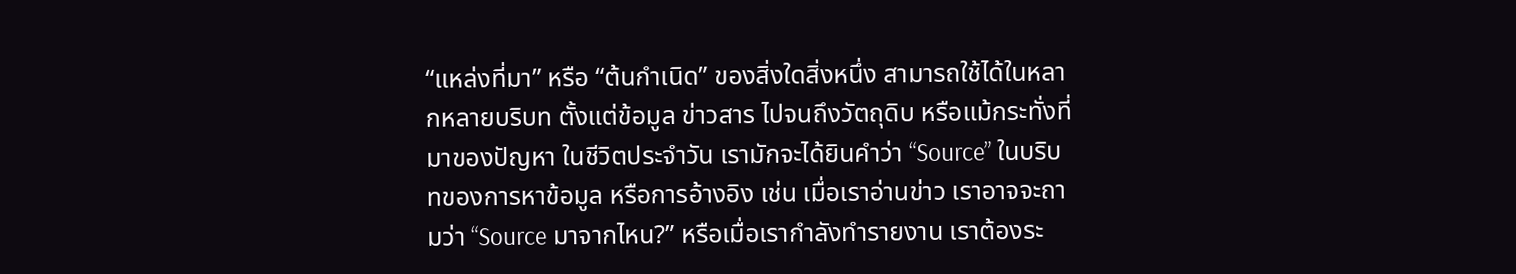“แหล่งที่มา” หรือ “ต้นกำเนิด” ของสิ่งใดสิ่งหนึ่ง สามารถใช้ได้ในหลากหลายบริบท ตั้งแต่ข้อมูล ข่าวสาร ไปจนถึงวัตถุดิบ หรือแม้กระทั่งที่มาของปัญหา ในชีวิตประจำวัน เรามักจะได้ยินคำว่า “Source” ในบริบทของการหาข้อมูล หรือการอ้างอิง เช่น เมื่อเราอ่านข่าว เราอาจจะถามว่า “Source มาจากไหน?” หรือเมื่อเรากำลังทำรายงาน เราต้องระ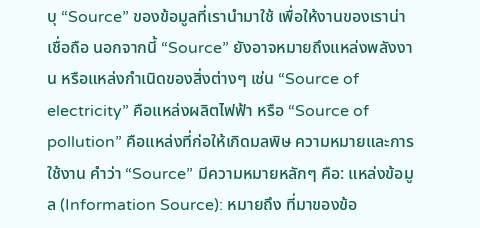บุ “Source” ของข้อมูลที่เรานำมาใช้ เพื่อให้งานของเราน่าเชื่อถือ นอกจากนี้ “Source” ยังอาจหมายถึงแหล่งพลังงาน หรือแหล่งกำเนิดของสิ่งต่างๆ เช่น “Source of electricity” คือแหล่งผลิตไฟฟ้า หรือ “Source of pollution” คือแหล่งที่ก่อให้เกิดมลพิษ ความหมายและการใช้งาน คำว่า “Source” มีความหมายหลักๆ คือ: แหล่งข้อมูล (Information Source): หมายถึง ที่มาของข้อ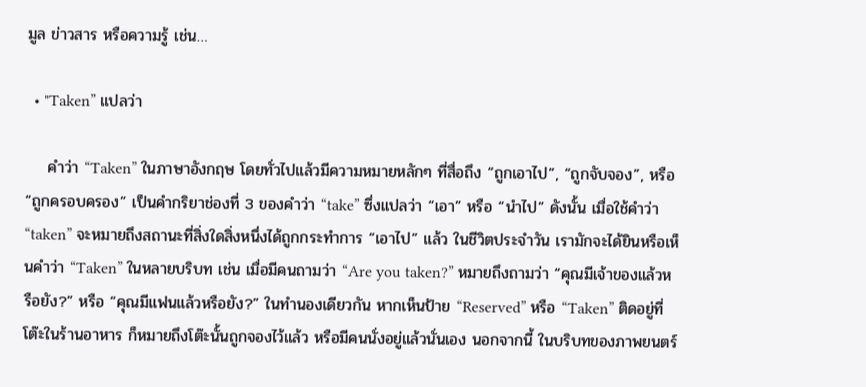มูล ข่าวสาร หรือความรู้ เช่น…

  • "Taken” แปลว่า

    คำว่า “Taken” ในภาษาอังกฤษ โดยทั่วไปแล้วมีความหมายหลักๆ ที่สื่อถึง “ถูกเอาไป”, “ถูกจับจอง”, หรือ “ถูกครอบครอง” เป็นคำกริยาช่องที่ 3 ของคำว่า “take” ซึ่งแปลว่า “เอา” หรือ “นำไป” ดังนั้น เมื่อใช้คำว่า “taken” จะหมายถึงสถานะที่สิ่งใดสิ่งหนึ่งได้ถูกกระทำการ “เอาไป” แล้ว ในชีวิตประจำวัน เรามักจะได้ยินหรือเห็นคำว่า “Taken” ในหลายบริบท เช่น เมื่อมีคนถามว่า “Are you taken?” หมายถึงถามว่า “คุณมีเจ้าของแล้วหรือยัง?” หรือ “คุณมีแฟนแล้วหรือยัง?” ในทำนองเดียวกัน หากเห็นป้าย “Reserved” หรือ “Taken” ติดอยู่ที่โต๊ะในร้านอาหาร ก็หมายถึงโต๊ะนั้นถูกจองไว้แล้ว หรือมีคนนั่งอยู่แล้วนั่นเอง นอกจากนี้ ในบริบทของภาพยนตร์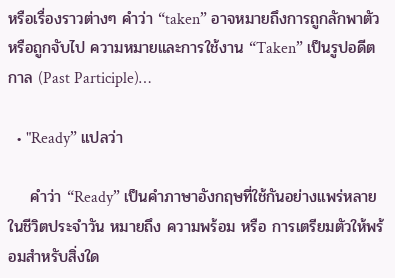หรือเรื่องราวต่างๆ คำว่า “taken” อาจหมายถึงการถูกลักพาตัว หรือถูกจับไป ความหมายและการใช้งาน “Taken” เป็นรูปอดีตกาล (Past Participle)…

  • "Ready” แปลว่า

    คำว่า “Ready” เป็นคำภาษาอังกฤษที่ใช้กันอย่างแพร่หลายในชีวิตประจำวัน หมายถึง ความพร้อม หรือ การเตรียมตัวให้พร้อมสำหรับสิ่งใด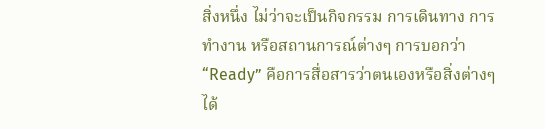สิ่งหนึ่ง ไม่ว่าจะเป็นกิจกรรม การเดินทาง การทำงาน หรือสถานการณ์ต่างๆ การบอกว่า “Ready” คือการสื่อสารว่าตนเองหรือสิ่งต่างๆ ได้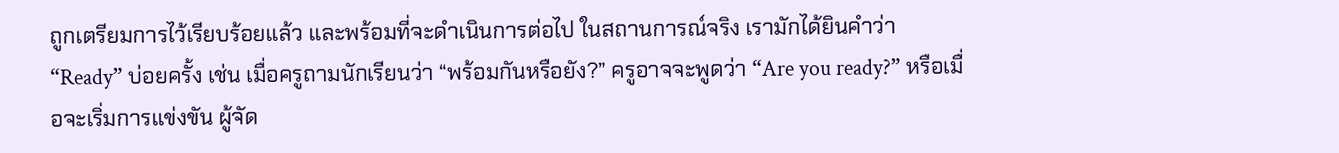ถูกเตรียมการไว้เรียบร้อยแล้ว และพร้อมที่จะดำเนินการต่อไป ในสถานการณ์จริง เรามักได้ยินคำว่า “Ready” บ่อยครั้ง เช่น เมื่อครูถามนักเรียนว่า “พร้อมกันหรือยัง?” ครูอาจจะพูดว่า “Are you ready?” หรือเมื่อจะเริ่มการแข่งขัน ผู้จัด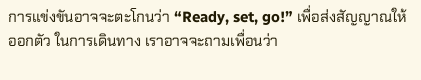การแข่งขันอาจจะตะโกนว่า “Ready, set, go!” เพื่อส่งสัญญาณให้ออกตัว ในการเดินทาง เราอาจจะถามเพื่อนว่า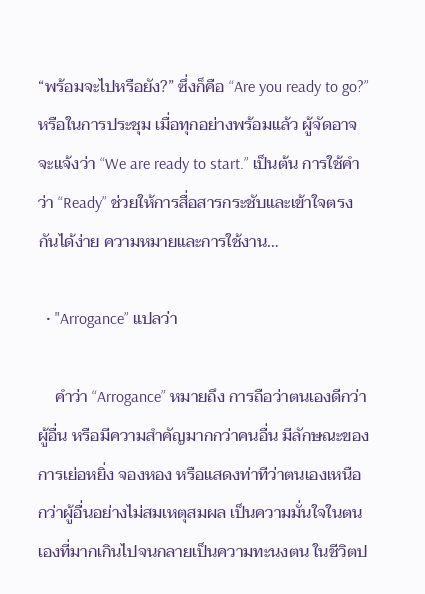“พร้อมจะไปหรือยัง?” ซึ่งก็คือ “Are you ready to go?” หรือในการประชุม เมื่อทุกอย่างพร้อมแล้ว ผู้จัดอาจจะแจ้งว่า “We are ready to start.” เป็นต้น การใช้คำว่า “Ready” ช่วยให้การสื่อสารกระชับและเข้าใจตรงกันได้ง่าย ความหมายและการใช้งาน…

  • "Arrogance” แปลว่า

    คำว่า “Arrogance” หมายถึง การถือว่าตนเองดีกว่าผู้อื่น หรือมีความสำคัญมากกว่าคนอื่น มีลักษณะของการเย่อหยิ่ง จองหอง หรือแสดงท่าทีว่าตนเองเหนือกว่าผู้อื่นอย่างไม่สมเหตุสมผล เป็นความมั่นใจในตนเองที่มากเกินไปจนกลายเป็นความทะนงตน ในชีวิตป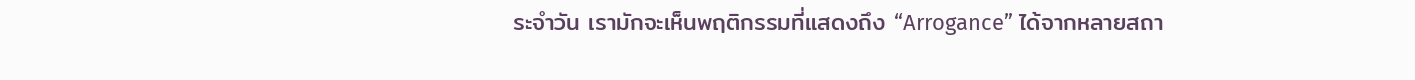ระจำวัน เรามักจะเห็นพฤติกรรมที่แสดงถึง “Arrogance” ได้จากหลายสถา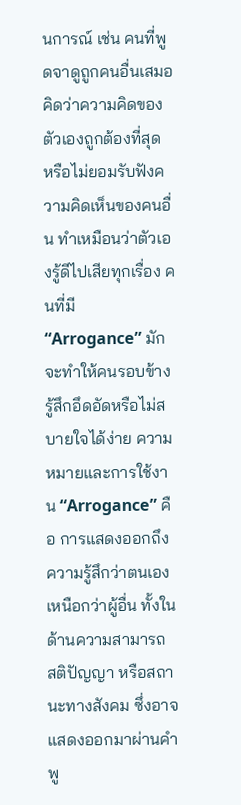นการณ์ เช่น คนที่พูดจาดูถูกคนอื่นเสมอ คิดว่าความคิดของตัวเองถูกต้องที่สุด หรือไม่ยอมรับฟังความคิดเห็นของคนอื่น ทำเหมือนว่าตัวเองรู้ดีไปเสียทุกเรื่อง คนที่มี “Arrogance” มักจะทำให้คนรอบข้างรู้สึกอึดอัดหรือไม่สบายใจได้ง่าย ความหมายและการใช้งาน “Arrogance” คือ การแสดงออกถึงความรู้สึกว่าตนเองเหนือกว่าผู้อื่น ทั้งในด้านความสามารถ สติปัญญา หรือสถานะทางสังคม ซึ่งอาจแสดงออกมาผ่านคำพู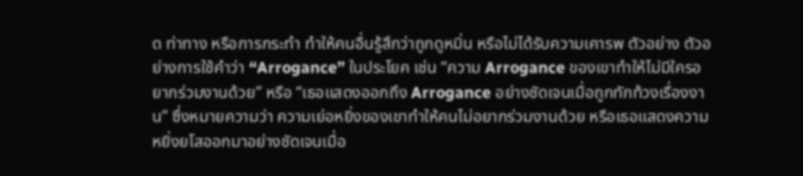ด ท่าทาง หรือการกระทำ ทำให้คนอื่นรู้สึกว่าถูกดูหมิ่น หรือไม่ได้รับความเคารพ ตัวอย่าง ตัวอย่างการใช้คำว่า “Arrogance” ในประโยค เช่น “ความ Arrogance ของเขาทำให้ไม่มีใครอยากร่วมงานด้วย” หรือ “เธอแสดงออกถึง Arrogance อย่างชัดเจนเมื่อถูกทักท้วงเรื่องงาน” ซึ่งหมายความว่า ความเย่อหยิ่งของเขาทำให้คนไม่อยากร่วมงานด้วย หรือเธอแสดงความหยิ่งยโสออกมาอย่างชัดเจนเมื่อ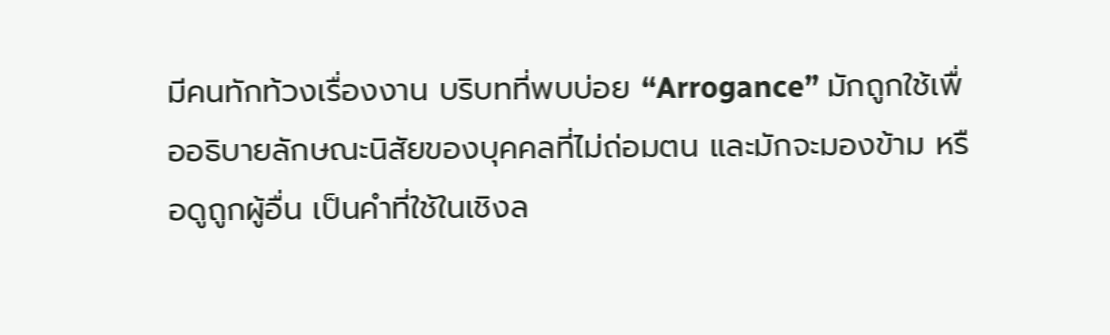มีคนทักท้วงเรื่องงาน บริบทที่พบบ่อย “Arrogance” มักถูกใช้เพื่ออธิบายลักษณะนิสัยของบุคคลที่ไม่ถ่อมตน และมักจะมองข้าม หรือดูถูกผู้อื่น เป็นคำที่ใช้ในเชิงล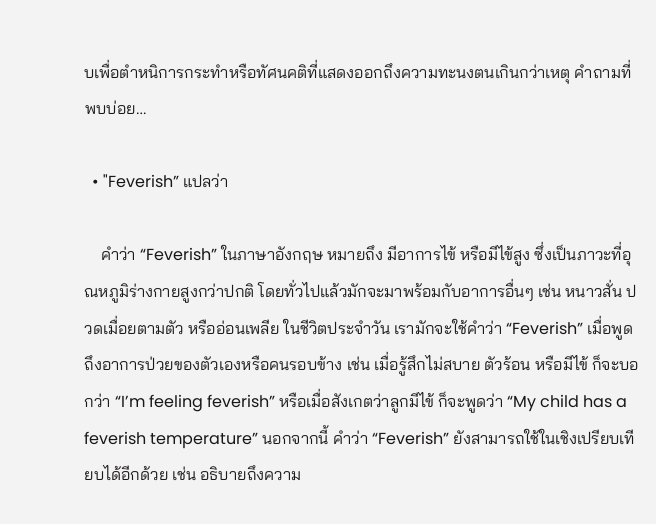บเพื่อตำหนิการกระทำหรือทัศนคติที่แสดงออกถึงความทะนงตนเกินกว่าเหตุ คำถามที่พบบ่อย…

  • "Feverish” แปลว่า

    คำว่า “Feverish” ในภาษาอังกฤษ หมายถึง มีอาการไข้ หรือมีไข้สูง ซึ่งเป็นภาวะที่อุณหภูมิร่างกายสูงกว่าปกติ โดยทั่วไปแล้วมักจะมาพร้อมกับอาการอื่นๆ เช่น หนาวสั่น ปวดเมื่อยตามตัว หรืออ่อนเพลีย ในชีวิตประจำวัน เรามักจะใช้คำว่า “Feverish” เมื่อพูดถึงอาการป่วยของตัวเองหรือคนรอบข้าง เช่น เมื่อรู้สึกไม่สบาย ตัวร้อน หรือมีไข้ ก็จะบอกว่า “I’m feeling feverish” หรือเมื่อสังเกตว่าลูกมีไข้ ก็จะพูดว่า “My child has a feverish temperature” นอกจากนี้ คำว่า “Feverish” ยังสามารถใช้ในเชิงเปรียบเทียบได้อีกด้วย เช่น อธิบายถึงความ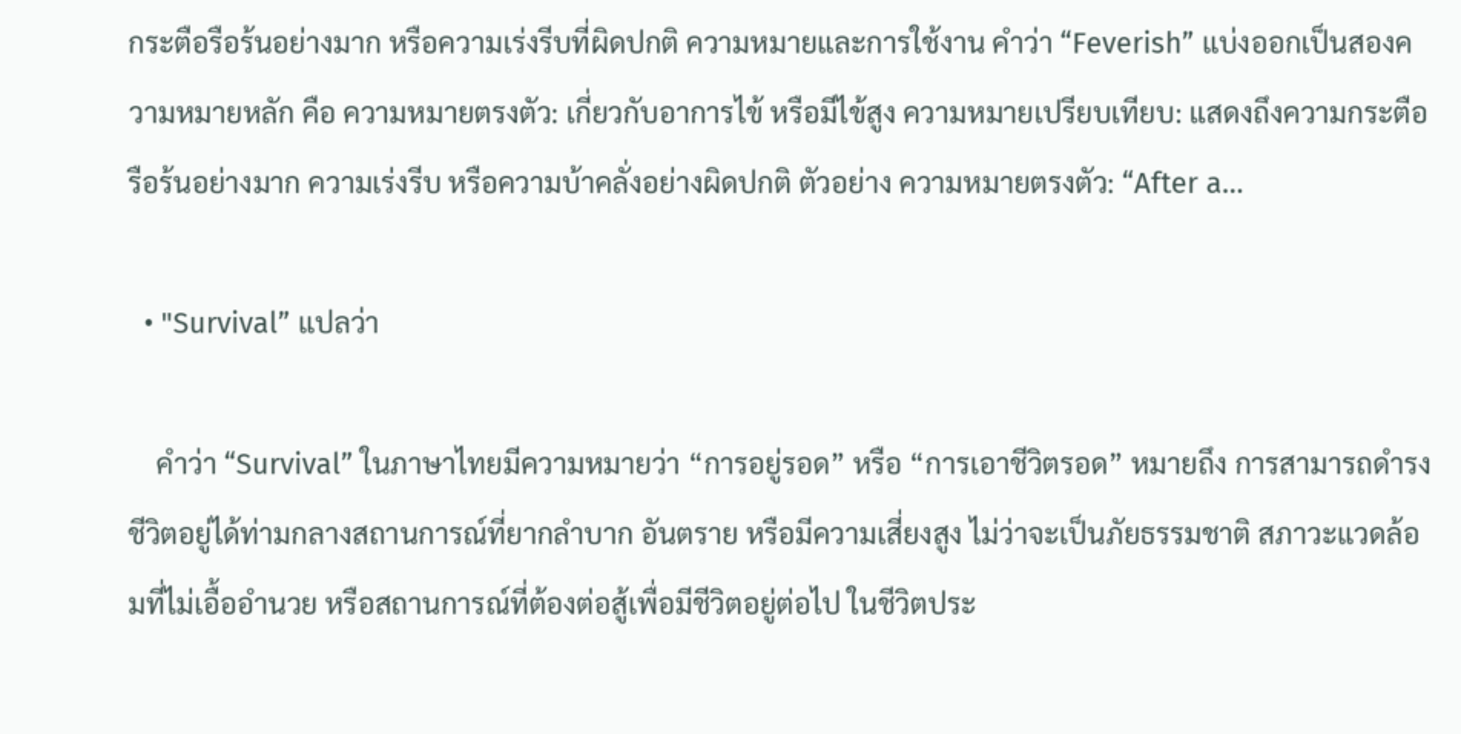กระตือรือร้นอย่างมาก หรือความเร่งรีบที่ผิดปกติ ความหมายและการใช้งาน คำว่า “Feverish” แบ่งออกเป็นสองความหมายหลัก คือ ความหมายตรงตัว: เกี่ยวกับอาการไข้ หรือมีไข้สูง ความหมายเปรียบเทียบ: แสดงถึงความกระตือรือร้นอย่างมาก ความเร่งรีบ หรือความบ้าคลั่งอย่างผิดปกติ ตัวอย่าง ความหมายตรงตัว: “After a…

  • "Survival” แปลว่า

    คำว่า “Survival” ในภาษาไทยมีความหมายว่า “การอยู่รอด” หรือ “การเอาชีวิตรอด” หมายถึง การสามารถดำรงชีวิตอยู่ได้ท่ามกลางสถานการณ์ที่ยากลำบาก อันตราย หรือมีความเสี่ยงสูง ไม่ว่าจะเป็นภัยธรรมชาติ สภาวะแวดล้อมที่ไม่เอื้ออำนวย หรือสถานการณ์ที่ต้องต่อสู้เพื่อมีชีวิตอยู่ต่อไป ในชีวิตประ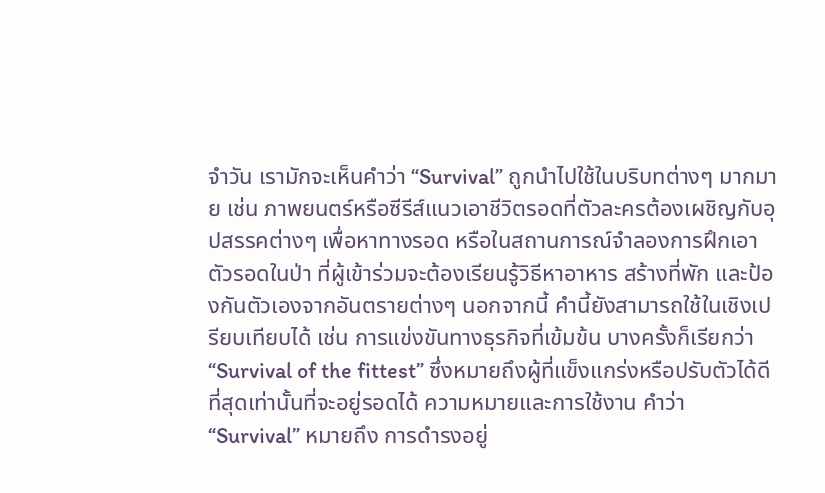จำวัน เรามักจะเห็นคำว่า “Survival” ถูกนำไปใช้ในบริบทต่างๆ มากมาย เช่น ภาพยนตร์หรือซีรีส์แนวเอาชีวิตรอดที่ตัวละครต้องเผชิญกับอุปสรรคต่างๆ เพื่อหาทางรอด หรือในสถานการณ์จำลองการฝึกเอาตัวรอดในป่า ที่ผู้เข้าร่วมจะต้องเรียนรู้วิธีหาอาหาร สร้างที่พัก และป้องกันตัวเองจากอันตรายต่างๆ นอกจากนี้ คำนี้ยังสามารถใช้ในเชิงเปรียบเทียบได้ เช่น การแข่งขันทางธุรกิจที่เข้มข้น บางครั้งก็เรียกว่า “Survival of the fittest” ซึ่งหมายถึงผู้ที่แข็งแกร่งหรือปรับตัวได้ดีที่สุดเท่านั้นที่จะอยู่รอดได้ ความหมายและการใช้งาน คำว่า “Survival” หมายถึง การดำรงอยู่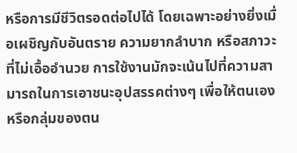หรือการมีชีวิตรอดต่อไปได้ โดยเฉพาะอย่างยิ่งเมื่อเผชิญกับอันตราย ความยากลำบาก หรือสภาวะที่ไม่เอื้ออำนวย การใช้งานมักจะเน้นไปที่ความสามารถในการเอาชนะอุปสรรคต่างๆ เพื่อให้ตนเองหรือกลุ่มของตน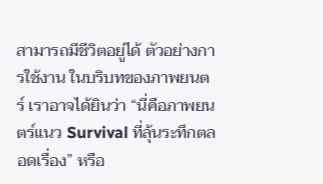สามารถมีชีวิตอยู่ได้ ตัวอย่างการใช้งาน ในบริบทของภาพยนตร์ เราอาจได้ยินว่า “นี่คือภาพยนตร์แนว Survival ที่ลุ้นระทึกตลอดเรื่อง” หรือ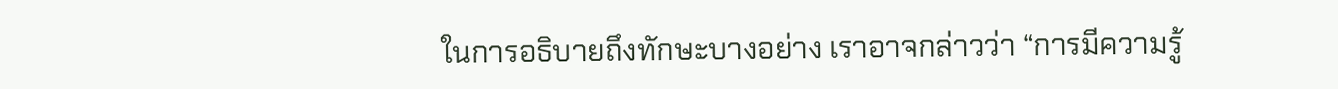ในการอธิบายถึงทักษะบางอย่าง เราอาจกล่าวว่า “การมีความรู้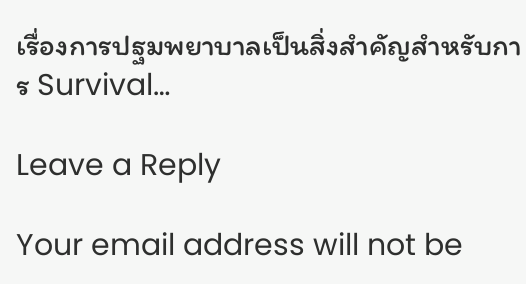เรื่องการปฐมพยาบาลเป็นสิ่งสำคัญสำหรับการ Survival…

Leave a Reply

Your email address will not be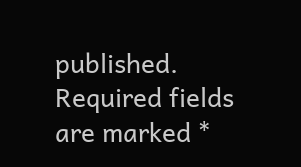published. Required fields are marked *